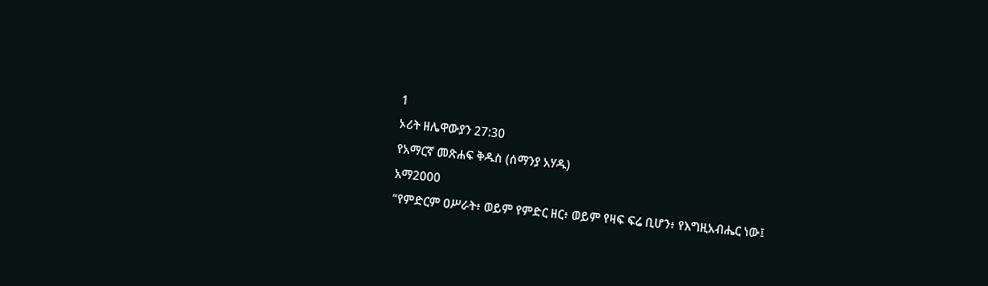1
ኦሪት ዘሌዋውያን 27:30
የአማርኛ መጽሐፍ ቅዱስ (ሰማንያ አሃዱ)
አማ2000
“የምድርም ዐሥራት፥ ወይም የምድር ዘር፥ ወይም የዛፍ ፍሬ ቢሆን፥ የእግዚአብሔር ነው፤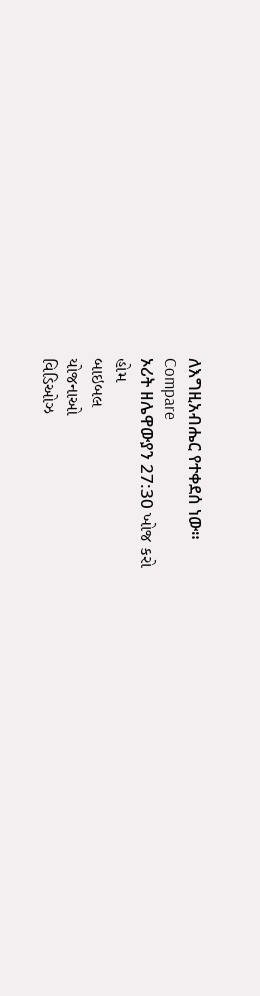ለእግዚአብሔር የተቀደሰ ነው።
Compare
ኦሪት ዘሌዋውያን 27:30 ખોજ કરો
હોમ
બાઇબલ
યોજનાઓ
વિડિઓઝ